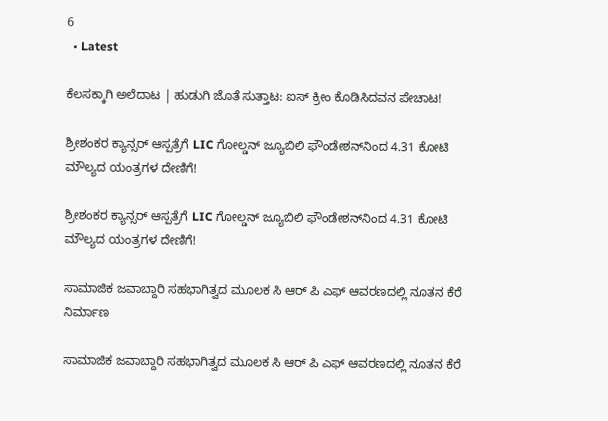6
  • Latest

ಕೆಲಸಕ್ಕಾಗಿ ಅಲೆದಾಟ | ಹುಡುಗಿ ಜೊತೆ ಸುತ್ತಾಟ: ಐಸ್ ಕ್ರೀಂ ಕೊಡಿಸಿದವನ ಪೇಚಾಟ!

ಶ್ರೀಶಂಕರ ಕ್ಯಾನ್ಸರ್ ಆಸ್ಪತ್ರೆಗೆ LIC ಗೋಲ್ಡನ್ ಜ್ಯೂಬಿಲಿ ಫೌಂಡೇಶನ್‌ನಿಂದ 4.31 ಕೋಟಿ ಮೌಲ್ಯದ ಯಂತ್ರಗಳ ದೇಣಿಗೆ!

ಶ್ರೀಶಂಕರ ಕ್ಯಾನ್ಸರ್ ಆಸ್ಪತ್ರೆಗೆ LIC ಗೋಲ್ಡನ್ ಜ್ಯೂಬಿಲಿ ಫೌಂಡೇಶನ್‌ನಿಂದ 4.31 ಕೋಟಿ ಮೌಲ್ಯದ ಯಂತ್ರಗಳ ದೇಣಿಗೆ!

ಸಾಮಾಜಿಕ ಜವಾಬ್ದಾರಿ ಸಹಭಾಗಿತ್ವದ ಮೂಲಕ ಸಿ ಆರ್‌ ಪಿ ಎಫ್ ಆವರಣದಲ್ಲಿ ನೂತನ ಕೆರೆ ನಿರ್ಮಾಣ

ಸಾಮಾಜಿಕ ಜವಾಬ್ದಾರಿ ಸಹಭಾಗಿತ್ವದ ಮೂಲಕ ಸಿ ಆರ್‌ ಪಿ ಎಫ್ ಆವರಣದಲ್ಲಿ ನೂತನ ಕೆರೆ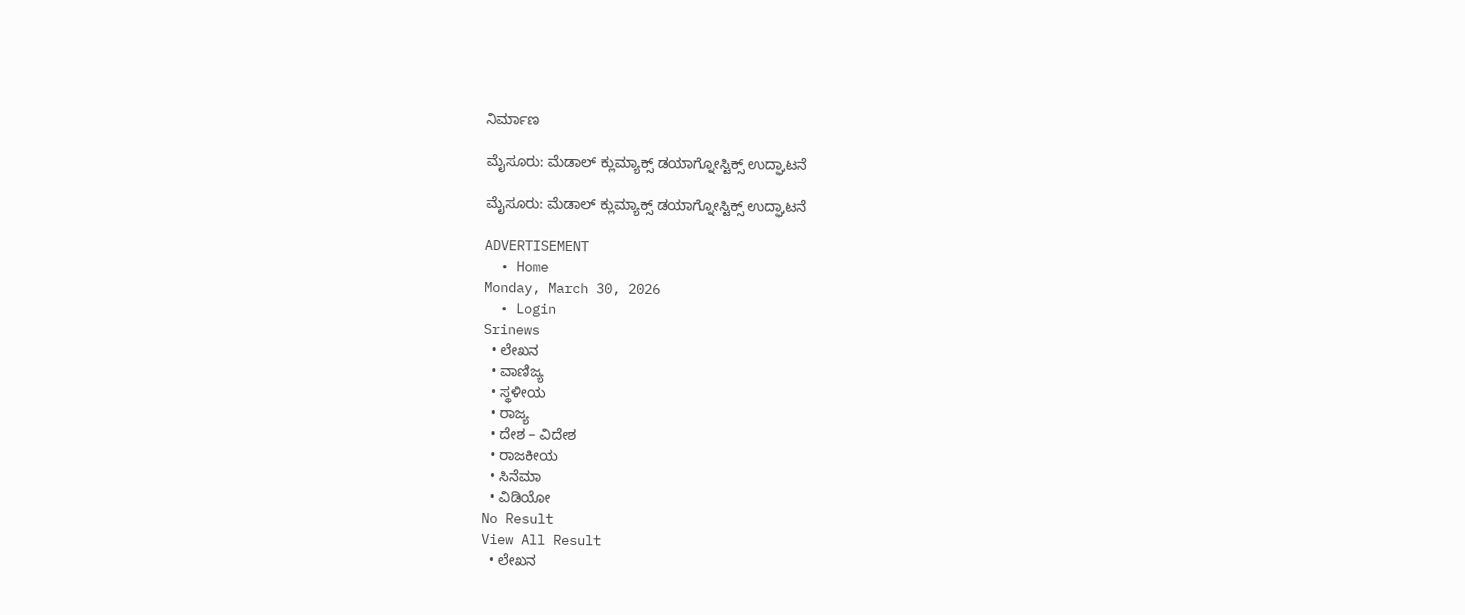ನಿರ್ಮಾಣ

ಮೈಸೂರು: ಮೆಡಾಲ್ ಕ್ಲುಮ್ಯಾಕ್ಸ್ ಡಯಾಗ್ನೋಸ್ಟಿಕ್ಸ್‌ ಉದ್ಘಾಟನೆ

ಮೈಸೂರು: ಮೆಡಾಲ್ ಕ್ಲುಮ್ಯಾಕ್ಸ್ ಡಯಾಗ್ನೋಸ್ಟಿಕ್ಸ್‌ ಉದ್ಘಾಟನೆ

ADVERTISEMENT
  • Home
Monday, March 30, 2026
  • Login
Srinews
  • ಲೇಖನ
  • ವಾಣಿಜ್ಯ
  • ಸ್ಥಳೀಯ
  • ರಾಜ್ಯ
  • ದೇಶ – ವಿದೇಶ
  • ರಾಜಕೀಯ
  • ಸಿನೆಮಾ
  • ವಿಡಿಯೋ
No Result
View All Result
  • ಲೇಖನ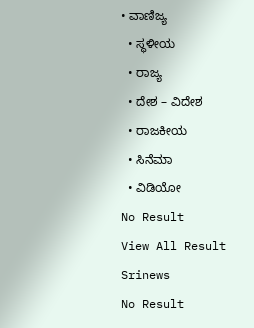• ವಾಣಿಜ್ಯ
  • ಸ್ಥಳೀಯ
  • ರಾಜ್ಯ
  • ದೇಶ – ವಿದೇಶ
  • ರಾಜಕೀಯ
  • ಸಿನೆಮಾ
  • ವಿಡಿಯೋ
No Result
View All Result
Srinews
No Result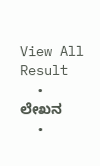View All Result
  • ಲೇಖನ
  •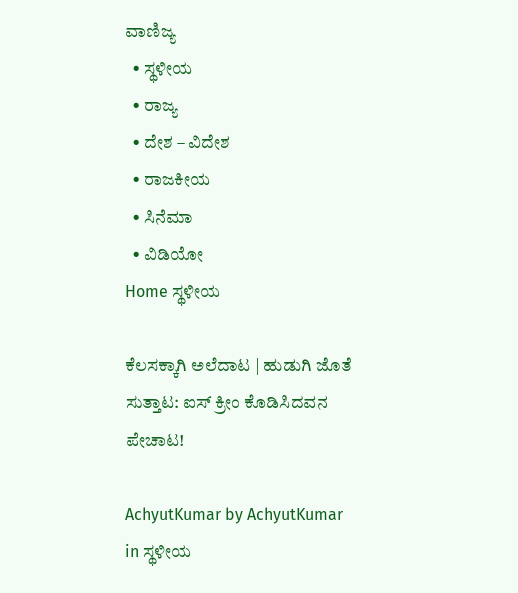ವಾಣಿಜ್ಯ
  • ಸ್ಥಳೀಯ
  • ರಾಜ್ಯ
  • ದೇಶ – ವಿದೇಶ
  • ರಾಜಕೀಯ
  • ಸಿನೆಮಾ
  • ವಿಡಿಯೋ
Home ಸ್ಥಳೀಯ

ಕೆಲಸಕ್ಕಾಗಿ ಅಲೆದಾಟ | ಹುಡುಗಿ ಜೊತೆ ಸುತ್ತಾಟ: ಐಸ್ ಕ್ರೀಂ ಕೊಡಿಸಿದವನ ಪೇಚಾಟ!

AchyutKumar by AchyutKumar
in ಸ್ಥಳೀಯ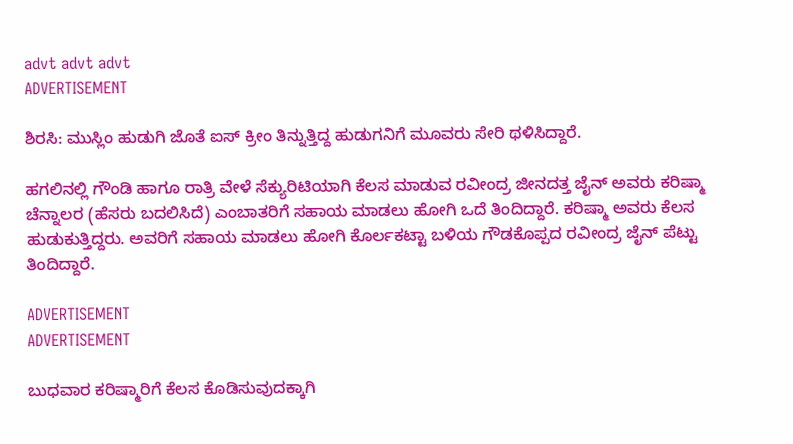advt advt advt
ADVERTISEMENT

ಶಿರಸಿ: ಮುಸ್ಲಿಂ ಹುಡುಗಿ ಜೊತೆ ಐಸ್ ಕ್ರೀಂ ತಿನ್ನುತ್ತಿದ್ದ ಹುಡುಗನಿಗೆ ಮೂವರು ಸೇರಿ ಥಳಿಸಿದ್ದಾರೆ.

ಹಗಲಿನಲ್ಲಿ ಗೌಂಡಿ ಹಾಗೂ ರಾತ್ರಿ ವೇಳೆ ಸೆಕ್ಯುರಿಟಿಯಾಗಿ ಕೆಲಸ ಮಾಡುವ ರವೀಂದ್ರ ಜೀನದತ್ತ ಜೈನ್ ಅವರು ಕರಿಷ್ಮಾ ಚೆನ್ನಾಲರ (ಹೆಸರು ಬದಲಿಸಿದೆ) ಎಂಬಾತರಿಗೆ ಸಹಾಯ ಮಾಡಲು ಹೋಗಿ ಒದೆ ತಿಂದಿದ್ದಾರೆ. ಕರಿಷ್ಮಾ ಅವರು ಕೆಲಸ ಹುಡುಕುತ್ತಿದ್ದರು. ಅವರಿಗೆ ಸಹಾಯ ಮಾಡಲು ಹೋಗಿ ಕೊರ್ಲಕಟ್ಟಾ ಬಳಿಯ ಗೌಡಕೊಪ್ಪದ ರವೀಂದ್ರ ಜೈನ್ ಪೆಟ್ಟು ತಿಂದಿದ್ದಾರೆ.

ADVERTISEMENT
ADVERTISEMENT

ಬುಧವಾರ ಕರಿಷ್ಮಾರಿಗೆ ಕೆಲಸ ಕೊಡಿಸುವುದಕ್ಕಾಗಿ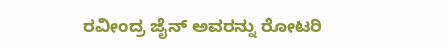ರವೀಂದ್ರ ಜೈನ್ ಅವರನ್ನು ರೋಟರಿ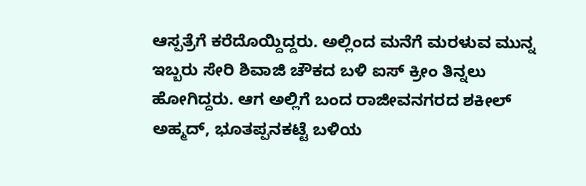ಆಸ್ಪತ್ರೆಗೆ ಕರೆದೊಯ್ದಿದ್ದರು. ಅಲ್ಲಿಂದ ಮನೆಗೆ ಮರಳುವ ಮುನ್ನ ಇಬ್ಬರು ಸೇರಿ ಶಿವಾಜಿ ಚೌಕದ ಬಳಿ ಐಸ್ ಕ್ರೀಂ ತಿನ್ನಲು ಹೋಗಿದ್ದರು. ಆಗ ಅಲ್ಲಿಗೆ ಬಂದ ರಾಜೀವನಗರದ ಶಕೀಲ್ ಅಹ್ಮದ್, ಭೂತಪ್ಪನಕಟ್ಟೆ ಬಳಿಯ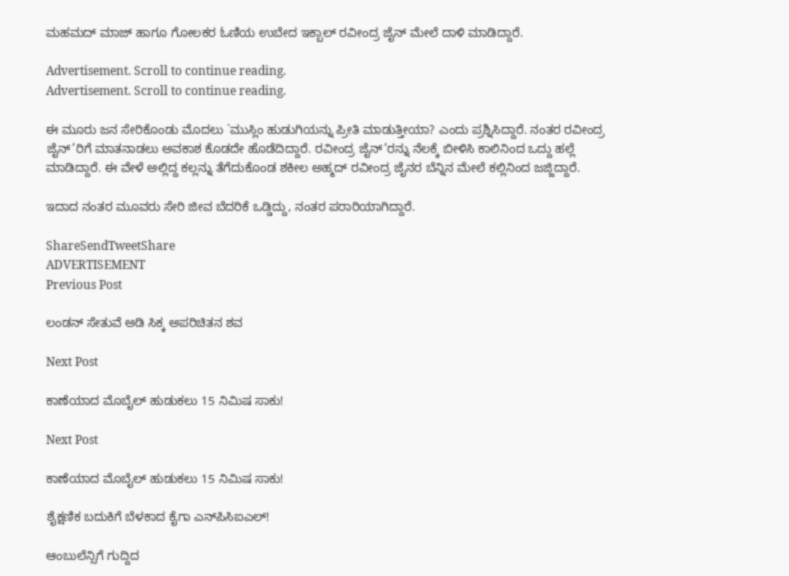ಮಹಮದ್ ಮಾಜ್ ಹಾಗೂ ಗೋಲಕರ ಓಣಿಯ ಉಬೇದ ಇಕ್ಬಾಲ್ ರವೀಂದ್ರ ಜೈನ್ ಮೇಲೆ ದಾಳಿ ಮಾಡಿದ್ದಾರೆ.

Advertisement. Scroll to continue reading.
Advertisement. Scroll to continue reading.

ಈ ಮೂರು ಜನ ಸೇರಿಕೊಂಡು ಮೊದಲು `ಮುಸ್ಲಿಂ ಹುಡುಗಿಯನ್ನು ಪ್ರೀತಿ ಮಾಡುತ್ತೀಯಾ? ಎಂದು ಪ್ರಶ್ನಿಸಿದ್ದಾರೆ. ನಂತರ ರವೀಂದ್ರ ಜೈನ್’ರಿಗೆ ಮಾತನಾಡಲು ಅವಕಾಶ ಕೊಡದೇ ಹೊಡೆದಿದ್ದಾರೆ. ರವೀಂದ್ರ ಜೈನ್’ರನ್ನು ನೆಲಕ್ಕೆ ಬೀಳಿಸಿ ಕಾಲಿನಿಂದ ಒದ್ದು ಹಲ್ಲೆ ಮಾಡಿದ್ದಾರೆ. ಈ ವೇಳೆ ಅಲ್ಲಿದ್ದ ಕಲ್ಲನ್ನು ತೆಗೆದುಕೊಂಡ ಶಕೀಲ ಅಹ್ಮದ್ ರವೀಂದ್ರ ಜೈನರ ಬೆನ್ನಿನ ಮೇಲೆ ಕಲ್ಲಿನಿಂದ ಜಜ್ಜಿದ್ದಾರೆ.

ಇದಾದ ನಂತರ ಮೂವರು ಸೇರಿ ಜೀವ ಬೆದರಿಕೆ ಒಡ್ಡಿದ್ದು, ನಂತರ ಪರಾರಿಯಾಗಿದ್ದಾರೆ.

ShareSendTweetShare
ADVERTISEMENT
Previous Post

ಲಂಡನ್ ಸೇತುವೆ ಅಡಿ ಸಿಕ್ಕ ಅಪರಿಚಿತನ ಶವ

Next Post

ಕಾಣೆಯಾದ ಮೊಬೈಲ್ ಹುಡುಕಲು 15 ನಿಮಿಷ ಸಾಕು!

Next Post

ಕಾಣೆಯಾದ ಮೊಬೈಲ್ ಹುಡುಕಲು 15 ನಿಮಿಷ ಸಾಕು!

ಶೈಕ್ಷಣಿಕ ಬದುಕಿಗೆ ಬೆಳಕಾದ ಕೈಗಾ ಎನ್‌ಪಿಸಿಐಎಲ್!

ಆಂಬುಲೆನ್ಸಿಗೆ ಗುದ್ದಿದ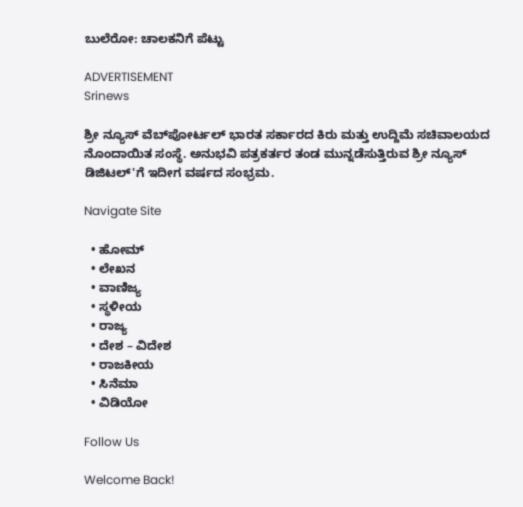ಬುಲೆರೋ: ಚಾಲಕನಿಗೆ ಪೆಟ್ಟು

ADVERTISEMENT
Srinews

ಶ್ರೀ ನ್ಯೂಸ್ ವೆಬ್‌ಪೋರ್ಟಲ್ ಭಾರತ ಸರ್ಕಾರದ ಕಿರು ಮತ್ತು ಉದ್ದಿಮೆ ಸಚಿವಾಲಯದ ನೊಂದಾಯಿತ ಸಂಸ್ಥೆ. ಅನುಭವಿ ಪತ್ರಕರ್ತರ ತಂಡ ಮುನ್ನಡೆಸುತ್ತಿರುವ ಶ್ರೀ ನ್ಯೂಸ್ ಡಿಜಿಟಲ್'ಗೆ ಇದೀಗ ವರ್ಷದ ಸಂಭ್ರಮ.

Navigate Site

  • ಹೋಮ್
  • ಲೇಖನ
  • ವಾಣಿಜ್ಯ
  • ಸ್ಥಳೀಯ
  • ರಾಜ್ಯ
  • ದೇಶ – ವಿದೇಶ
  • ರಾಜಕೀಯ
  • ಸಿನೆಮಾ
  • ವಿಡಿಯೋ

Follow Us

Welcome Back!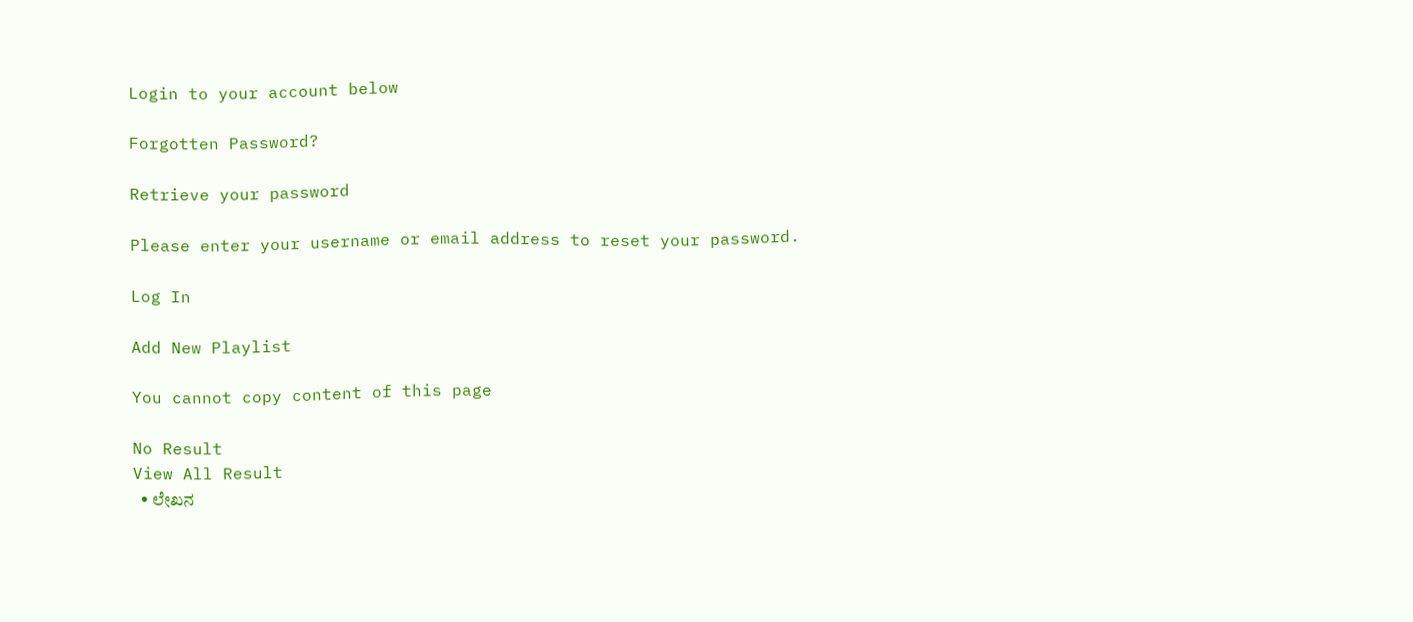Login to your account below

Forgotten Password?

Retrieve your password

Please enter your username or email address to reset your password.

Log In

Add New Playlist

You cannot copy content of this page

No Result
View All Result
  • ಲೇಖನ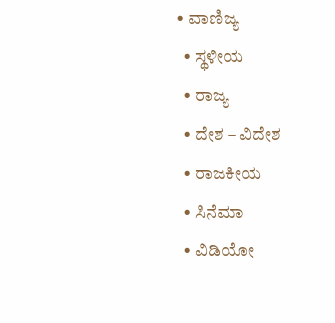• ವಾಣಿಜ್ಯ
  • ಸ್ಥಳೀಯ
  • ರಾಜ್ಯ
  • ದೇಶ – ವಿದೇಶ
  • ರಾಜಕೀಯ
  • ಸಿನೆಮಾ
  • ವಿಡಿಯೋ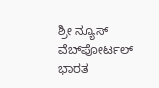ಶ್ರೀ ನ್ಯೂಸ್ ವೆಬ್‌ಪೋರ್ಟಲ್ ಭಾರತ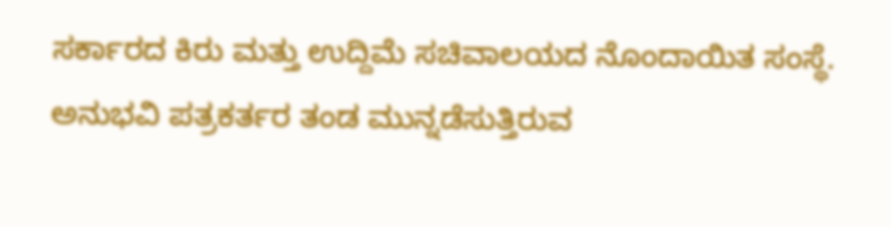ಸರ್ಕಾರದ ಕಿರು ಮತ್ತು ಉದ್ದಿಮೆ ಸಚಿವಾಲಯದ ನೊಂದಾಯಿತ ಸಂಸ್ಥೆ. ಅನುಭವಿ ಪತ್ರಕರ್ತರ ತಂಡ ಮುನ್ನಡೆಸುತ್ತಿರುವ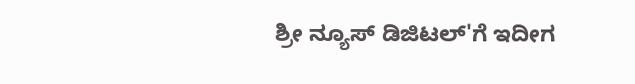ಶ್ರೀ ನ್ಯೂಸ್ ಡಿಜಿಟಲ್'ಗೆ ಇದೀಗ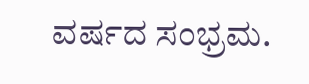ವರ್ಷದ ಸಂಭ್ರಮ.